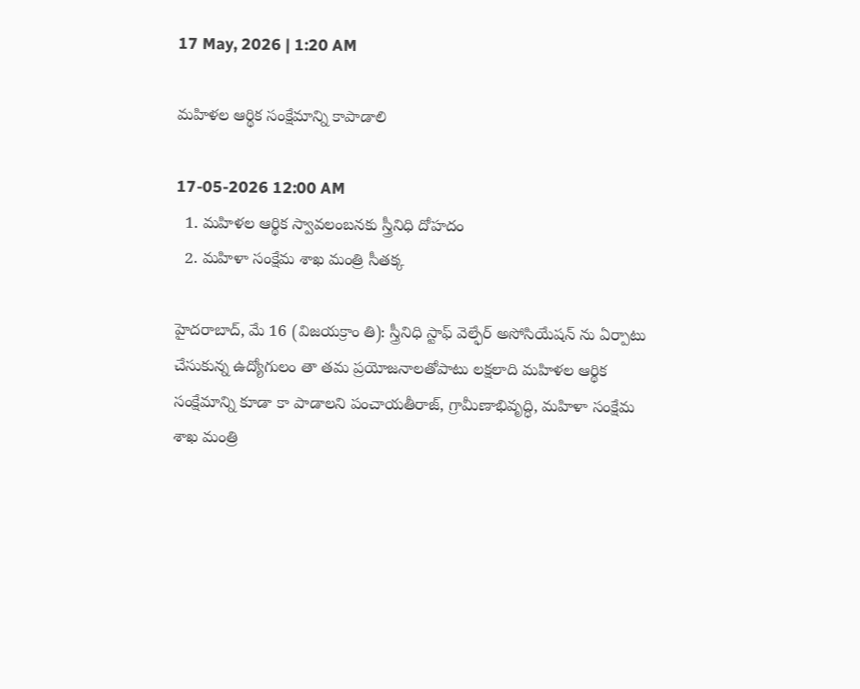17 May, 2026 | 1:20 AM

మహిళల ఆర్థిక సంక్షేమాన్ని కాపాడాలి

17-05-2026 12:00 AM
  1. మహిళల ఆర్థిక స్వావలంబనకు స్త్రీనిధి దోహదం
  2. మహిళా సంక్షేమ శాఖ మంత్రి సీతక్క

హైదరాబాద్, మే 16 (విజయక్రాం తి): స్త్రీనిధి స్టాఫ్ వెల్ఫేర్ అసోసియేషన్ ను ఏర్పాటు చేసుకున్న ఉద్యోగులం తా తమ ప్రయోజనాలతోపాటు లక్షలాది మహిళల ఆర్థిక సంక్షేమాన్ని కూడా కా పాడాలని పంచాయతీరాజ్, గ్రామీణాభివృద్ధి, మహిళా సంక్షేమ శాఖ మంత్రి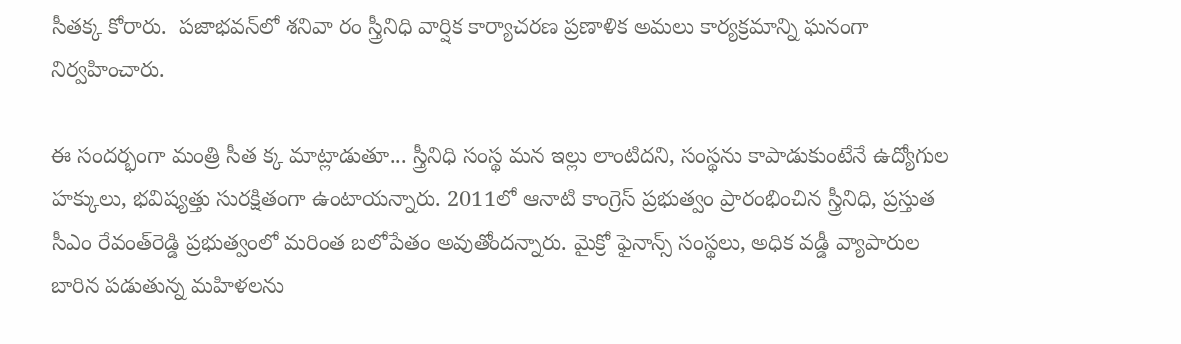సీతక్క కోరారు.  పజాభవన్‌లో శనివా రం స్త్రీనిధి వార్షిక కార్యాచరణ ప్రణాళిక అమలు కార్యక్రమాన్ని ఘనంగా నిర్వహించారు.

ఈ సందర్భంగా మంత్రి సీత క్క మాట్లాడుతూ... స్త్రీనిధి సంస్థ మన ఇల్లు లాంటిదని, సంస్థను కాపాడుకుంటేనే ఉద్యోగుల హక్కులు, భవిష్యత్తు సురక్షితంగా ఉంటాయన్నారు. 2011లో ఆనాటి కాంగ్రెస్ ప్రభుత్వం ప్రారంభించిన స్త్రీనిధి, ప్రస్తుత సీఎం రేవంత్‌రెడ్డి ప్రభుత్వంలో మరింత బలోపేతం అవుతోందన్నారు. మైక్రో ఫైనాన్స్ సంస్థలు, అధిక వడ్డీ వ్యాపారుల బారిన పడుతున్న మహిళలను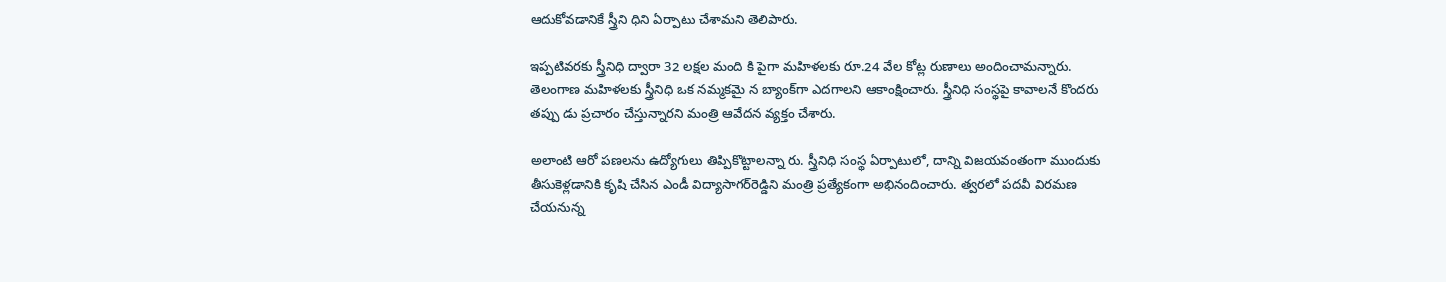ఆదుకోవడానికే స్త్రీని ధిని ఏర్పాటు చేశామని తెలిపారు.

ఇప్పటివరకు స్త్రీనిధి ద్వారా 32 లక్షల మంది కి పైగా మహిళలకు రూ.24 వేల కోట్ల రుణాలు అందించామన్నారు. తెలంగాణ మహిళలకు స్త్రీనిధి ఒక నమ్మకమై న బ్యాంక్‌గా ఎదగాలని ఆకాంక్షించారు. స్త్రీనిధి సంస్థపై కావాలనే కొందరు తప్పు డు ప్రచారం చేస్తున్నారని మంత్రి ఆవేదన వ్యక్తం చేశారు.

అలాంటి ఆరో పణలను ఉద్యోగులు తిప్పికొట్టాలన్నా రు. స్త్రీనిధి సంస్థ ఏర్పాటులో, దాన్ని విజయవంతంగా ముందుకు తీసుకెళ్లడానికి కృషి చేసిన ఎండీ విద్యాసాగర్‌రెడ్డిని మంత్రి ప్రత్యేకంగా అభినందించారు. త్వరలో పదవీ విరమణ చేయనున్న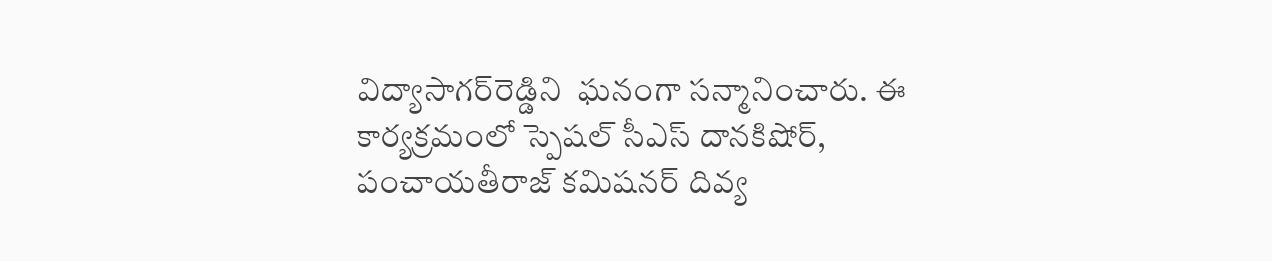విద్యాసాగర్‌రెడ్డిని  ఘనంగా సన్మానించారు. ఈ కార్యక్రమంలో స్పెషల్ సీఎస్ దానకిషోర్, పంచాయతీరాజ్ కమిషనర్ దివ్య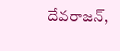దేవరాజన్,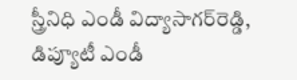స్త్రీనిధి ఎండీ విద్యాసాగర్‌రెడ్డి, డిప్యూటీ ఎండీ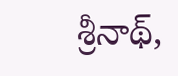శ్రీనాథ్,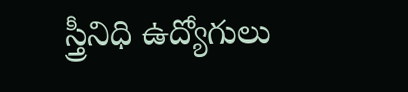స్త్రీనిధి ఉద్యోగులు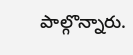పాల్గొన్నారు.